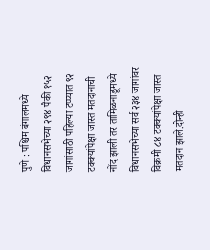पुणे : पश्चिम बंगालमध्ये विधानसभेच्या २९४ पैकी १५२ जागांसाठी पहिल्या टप्प्यात ९२ टक्क्यांपेक्षा जास्त मतदानाची नोंद झाली तर तामिळनाडूमध्ये विधानसभेच्या सर्व २३४ जागांवर विक्रमी ८४ टक्क्यांपेक्षा जास्त मतदान झाले.दोन्ही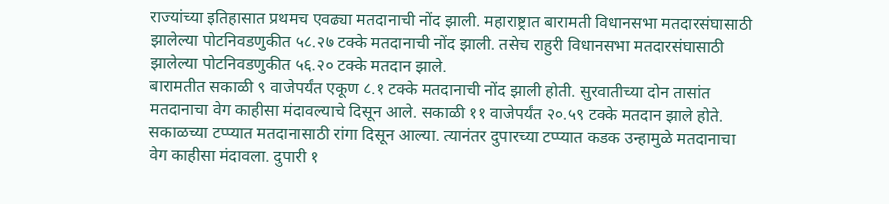राज्यांच्या इतिहासात प्रथमच एवढ्या मतदानाची नोंद झाली. महाराष्ट्रात बारामती विधानसभा मतदारसंघासाठी झालेल्या पोटनिवडणुकीत ५८.२७ टक्के मतदानाची नोंद झाली. तसेच राहुरी विधानसभा मतदारसंघासाठी झालेल्या पोटनिवडणुकीत ५६.२० टक्के मतदान झाले.
बारामतीत सकाळी ९ वाजेपर्यंत एकूण ८.१ टक्के मतदानाची नोंद झाली होती. सुरवातीच्या दोन तासांत मतदानाचा वेग काहीसा मंदावल्याचे दिसून आले. सकाळी ११ वाजेपर्यंत २०.५९ टक्के मतदान झाले होते. सकाळच्या टप्प्यात मतदानासाठी रांगा दिसून आल्या. त्यानंतर दुपारच्या टप्प्यात कडक उन्हामुळे मतदानाचा वेग काहीसा मंदावला. दुपारी १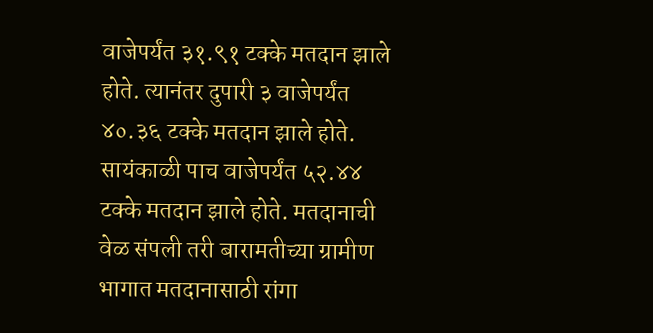वाजेपर्यंत ३१.९१ टक्के मतदान झाले होते. त्यानंतर दुपारी ३ वाजेपर्यंत ४०.३६ टक्के मतदान झाले होते. सायंकाळी पाच वाजेपर्यंत ५२.४४ टक्के मतदान झाले होते. मतदानाची वेळ संपली तरी बारामतीच्या ग्रामीण भागात मतदानासाठी रांगा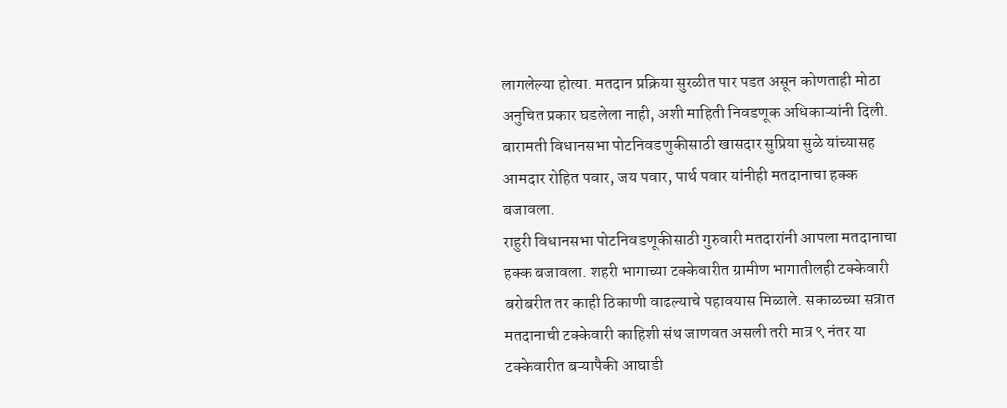लागलेल्या होत्या. मतदान प्रक्रिया सुरळीत पार पडत असून कोणताही मोठा अनुचित प्रकार घडलेला नाही, अशी माहिती निवडणूक अधिकाऱ्यांनी दिली. बारामती विधानसभा पोटनिवडणुकीसाठी खासदार सुप्रिया सुळे यांच्यासह आमदार रोहित पवार, जय पवार, पार्थ पवार यांनीही मतदानाचा हक्क बजावला.
राहुरी विधानसभा पोटनिवडणूकीसाठी गुरुवारी मतदारांनी आपला मतदानाचा हक्क बजावला. शहरी भागाच्या टक्केवारीत ग्रामीण भागातीलही टक्केवारी बरोबरीत तर काही ठिकाणी वाढल्याचे पहावयास मिळाले. सकाळच्या सत्रात मतदानाची टक्केवारी काहिशी संथ जाणवत असली तरी मात्र ९ नंतर या टक्केवारीत बऱ्यापैकी आघाडी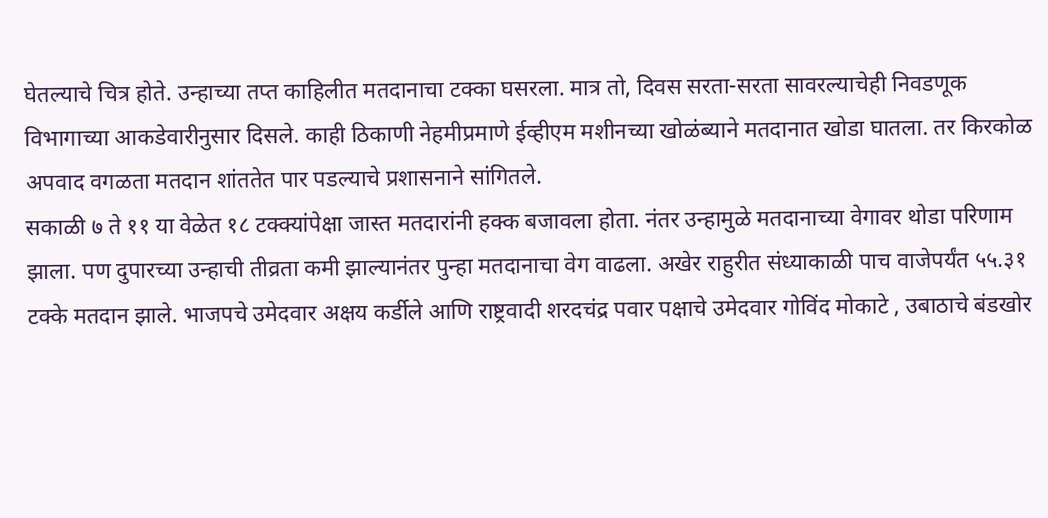घेतल्याचे चित्र होते. उन्हाच्या तप्त काहिलीत मतदानाचा टक्का घसरला. मात्र तो, दिवस सरता-सरता सावरल्याचेही निवडणूक विभागाच्या आकडेवारीनुसार दिसले. काही ठिकाणी नेहमीप्रमाणे ईव्हीएम मशीनच्या खोळंब्याने मतदानात खोडा घातला. तर किरकोळ अपवाद वगळता मतदान शांततेत पार पडल्याचे प्रशासनाने सांगितले.
सकाळी ७ ते ११ या वेळेत १८ टक्क्यांपेक्षा जास्त मतदारांनी हक्क बजावला होता. नंतर उन्हामुळे मतदानाच्या वेगावर थोडा परिणाम झाला. पण दुपारच्या उन्हाची तीव्रता कमी झाल्यानंतर पुन्हा मतदानाचा वेग वाढला. अखेर राहुरीत संध्याकाळी पाच वाजेपर्यंत ५५.३१ टक्के मतदान झाले. भाजपचे उमेदवार अक्षय कर्डीले आणि राष्ट्रवादी शरदचंद्र पवार पक्षाचे उमेदवार गोविंद मोकाटे , उबाठाचे बंडखोर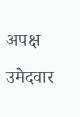अपक्ष उमेदवार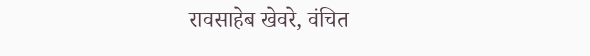रावसाहेब खेवरे, वंचित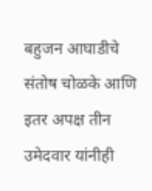बहुजन आघाडीचे संतोष चोळके आणि इतर अपक्ष तीन उमेदवार यांनीही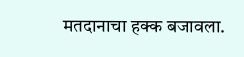मतदानाचा हक्क बजावला.